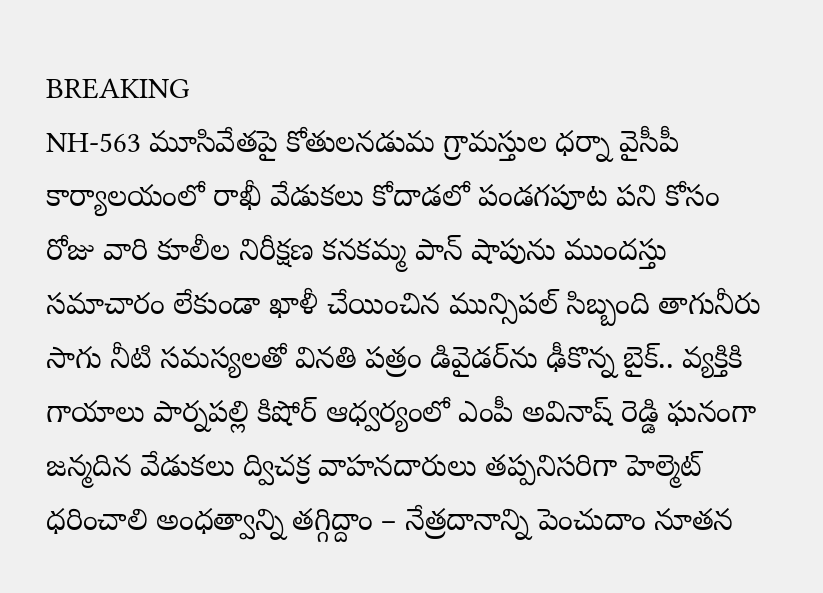BREAKING
NH-563 మూసివేతపై కోతులనడుమ గ్రామస్తుల ధర్నా వైసీపీ కార్యాలయంలో రాఖీ వేడుకలు కోదాడలో పండగపూట పని కోసం రోజు వారి కూలీల నిరీక్షణ కనకమ్మ పాన్ షాపును ముందస్తు సమాచారం లేకుండా ఖాళీ చేయించిన మున్సిపల్ సిబ్బంది తాగునీరు సాగు నీటి సమస్యలతో వినతి పత్రం డివైడర్‌ను ఢీకొన్న బైక్.. వ్యక్తికి గాయాలు పార్నపల్లి కిషోర్ ఆధ్వర్యంలో ఎంపీ అవినాష్ రెడ్డి ఘనంగా జన్మదిన వేడుకలు ద్విచక్ర వాహనదారులు తప్పనిసరిగా హెల్మెట్ ధరించాలి అంధత్వాన్ని తగ్గిద్దాం – నేత్రదానాన్ని పెంచుదాం నూతన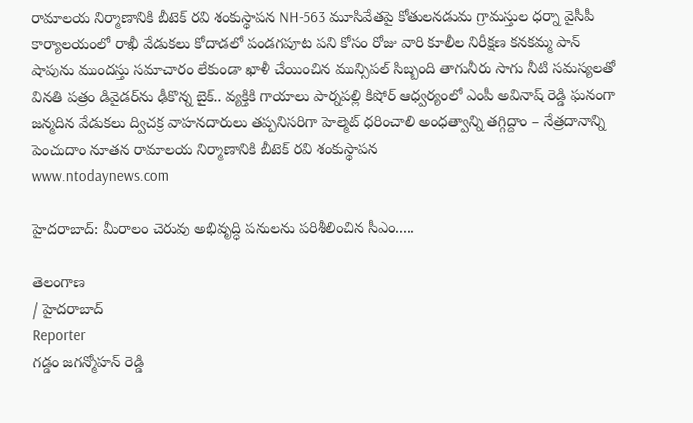రామాలయ నిర్మాణానికి బీటెక్ రవి శంకుస్థాపన NH-563 మూసివేతపై కోతులనడుమ గ్రామస్తుల ధర్నా వైసీపీ కార్యాలయంలో రాఖీ వేడుకలు కోదాడలో పండగపూట పని కోసం రోజు వారి కూలీల నిరీక్షణ కనకమ్మ పాన్ షాపును ముందస్తు సమాచారం లేకుండా ఖాళీ చేయించిన మున్సిపల్ సిబ్బంది తాగునీరు సాగు నీటి సమస్యలతో వినతి పత్రం డివైడర్‌ను ఢీకొన్న బైక్.. వ్యక్తికి గాయాలు పార్నపల్లి కిషోర్ ఆధ్వర్యంలో ఎంపీ అవినాష్ రెడ్డి ఘనంగా జన్మదిన వేడుకలు ద్విచక్ర వాహనదారులు తప్పనిసరిగా హెల్మెట్ ధరించాలి అంధత్వాన్ని తగ్గిద్దాం – నేత్రదానాన్ని పెంచుదాం నూతన రామాలయ నిర్మాణానికి బీటెక్ రవి శంకుస్థాపన
www.ntodaynews.com

హైదరాబాద్‌: మీరాలం చెరువు అభివృద్ధి పనులను పరిశీలించిన సీఎం.....

తెలంగాణ
/ హైదరాబాద్
Reporter
గడ్డం జగన్మోహన్ రెడ్డి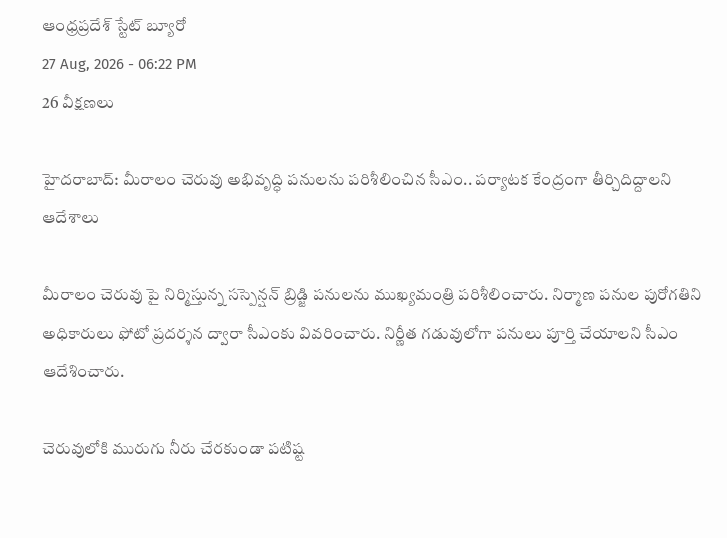ఆంధ్రప్రదేశ్ స్టేట్ బ్యూరో
27 Aug, 2026 - 06:22 PM
26 వీక్షణలు

హైదరాబాద్‌: మీరాలం చెరువు అభివృద్ధి పనులను పరిశీలించిన సీఎం.. పర్యాటక కేంద్రంగా తీర్చిదిద్దాలని ఆదేశాలు

మీరాలం చెరువు పై నిర్మిస్తున్న సస్పెన్షన్‌ బ్రిడ్జి పనులను ముఖ్యమంత్రి పరిశీలించారు. నిర్మాణ పనుల పురోగతిని అధికారులు ఫోటో ప్రదర్శన ద్వారా సీఎంకు వివరించారు. నిర్ణీత గడువులోగా పనులు పూర్తి చేయాలని సీఎం ఆదేశించారు.

చెరువులోకి మురుగు నీరు చేరకుండా పటిష్ట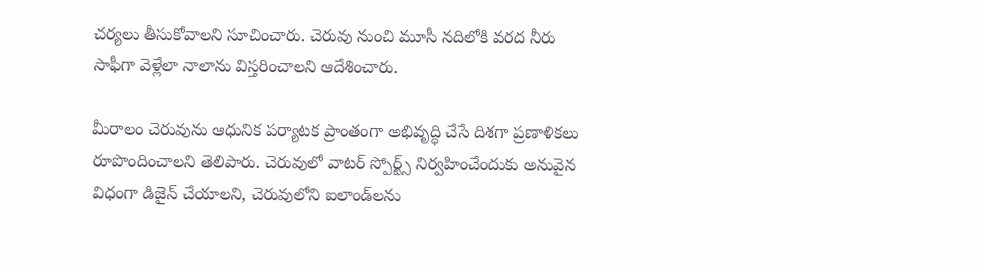చర్యలు తీసుకోవాలని సూచించారు. చెరువు నుంచి మూసీ నదిలోకి వరద నీరు సాఫీగా వెళ్లేలా నాలాను విస్తరించాలని ఆదేశించారు.

మీరాలం చెరువును ఆధునిక పర్యాటక ప్రాంతంగా అభివృద్ధి చేసే దిశగా ప్రణాళికలు రూపొందించాలని తెలిపారు. చెరువులో వాటర్‌ స్పోర్ట్స్‌ నిర్వహించేందుకు అనువైన విధంగా డిజైన్‌ చేయాలని, చెరువులోని ఐలాండ్‌లను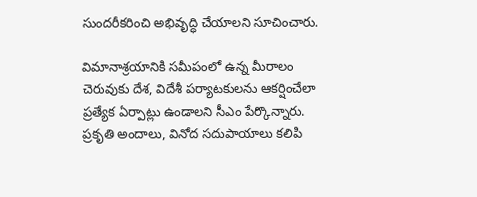సుందరీకరించి అభివృద్ధి చేయాలని సూచించారు.

విమానాశ్రయానికి సమీపంలో ఉన్న మీరాలం చెరువుకు దేశ, విదేశీ పర్యాటకులను ఆకర్షించేలా ప్రత్యేక ఏర్పాట్లు ఉండాలని సీఎం పేర్కొన్నారు. ప్రకృతి అందాలు, వినోద సదుపాయాలు కలిపి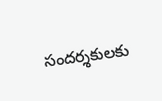సందర్శకులకు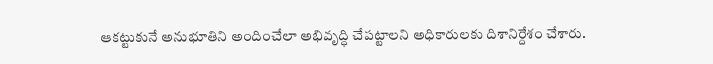ఆకట్టుకునే అనుభూతిని అందించేలా అభివృద్ధి చేపట్టాలని అధికారులకు దిశానిర్దేశం చేశారు.